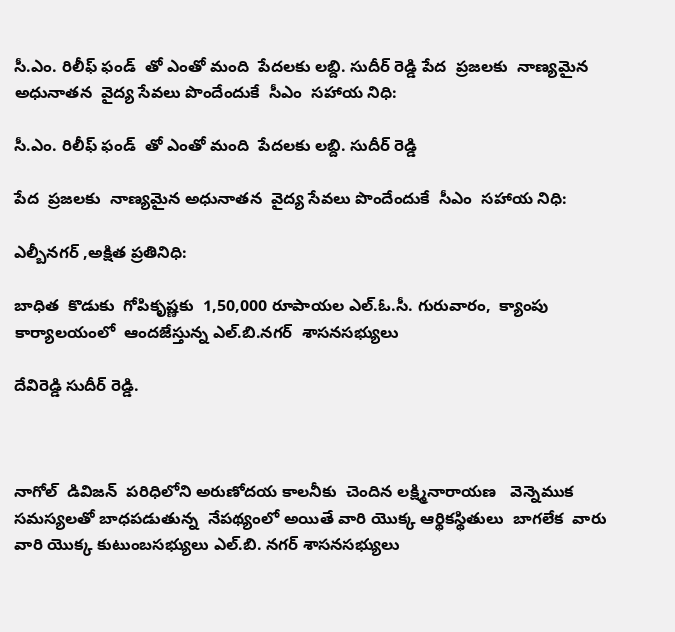సీ.ఎం. రిలీఫ్ ఫండ్  తో ఎంతో మంది  పేదలకు లబ్ది. సుదీర్ రెడ్డి పేద  ప్రజలకు  నాణ్యమైన అధునాతన  వైద్య సేవలు పొందేందుకే  సీఎం  సహాయ నిధి:

సీ.ఎం. రిలీఫ్ ఫండ్  తో ఎంతో మంది  పేదలకు లబ్ది. సుదీర్ రెడ్డి

పేద  ప్రజలకు  నాణ్యమైన అధునాతన  వైద్య సేవలు పొందేందుకే  సీఎం  సహాయ నిధి:

ఎల్బీనగర్ ,అక్షిత ప్రతినిధి:

బాధిత  కొడుకు  గోపికృష్ణకు  1,50,000 రూపాయల ఎల్.ఓ.సీ. గురువారం,  క్యాంపు కార్యాలయంలో  ఆందజేస్తున్న ఎల్.బి.నగర్  శాసనసభ్యులు

దేవిరెడ్డి సుదీర్ రెడ్డి.



నాగోల్  డివిజన్  పరిధిలోని అరుణోదయ కాలనీకు  చెందిన లక్ష్మినారాయణ   వెన్నెముక  సమస్యలతో బాధపడుతున్న  నేపథ్యంలో అయితే వారి యొక్క ఆర్థికస్థితులు  బాగలేక  వారు వారి యొక్క కుటుంబసభ్యులు ఎల్.బి. నగర్ శాసనసభ్యులు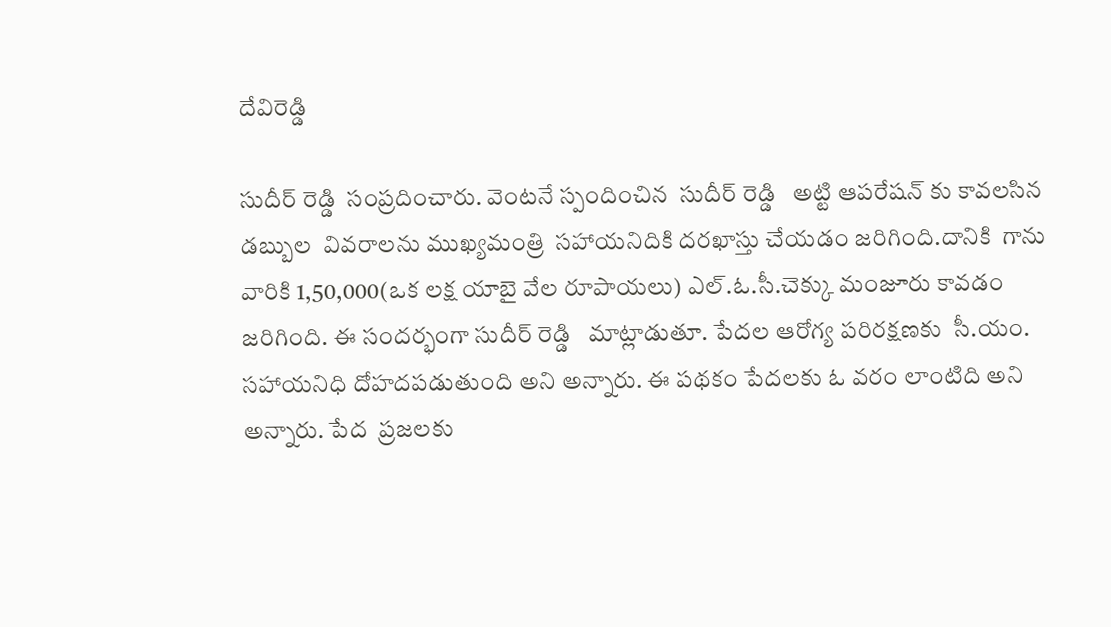దేవిరెడ్డి

సుదీర్ రెడ్డి  సంప్రదించారు. వెంటనే స్పందించిన  సుదీర్ రెడ్డి   అట్టి ఆపరేషన్ కు కావలసిన డబ్బుల  వివరాలను ముఖ్యమంత్రి  సహాయనిదికి దరఖాస్తు చేయడం జరిగింది.దానికి  గాను  వారికి 1,50,000(ఒక లక్ష యాబై వేల రూపాయలు) ఎల్.ఓ.సీ.చెక్కు మంజూరు కావడం జరిగింది. ఈ సందర్భంగా సుదీర్ రెడ్డి   మాట్లాడుతూ. పేదల ఆరోగ్య పరిరక్షణకు  సీ.యం. సహాయనిధి దోహదపడుతుంది అని అన్నారు. ఈ పథకం పేదలకు ఓ వరం లాంటిది అని అన్నారు. పేద  ప్రజలకు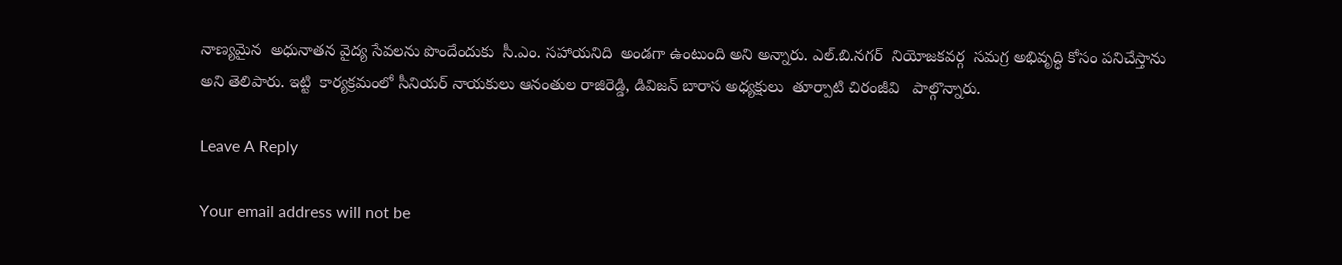నాణ్యమైన  అధునాతన వైద్య సేవలను పొందేందుకు  సీ.ఎం. సహాయనిది  అండగా ఉంటుంది అని అన్నారు. ఎల్.బి.నగర్  నియోజకవర్గ  సమగ్ర అభివృద్ధి కోసం పనిచేస్తాను అని తెలిపారు. ఇట్టి  కార్యక్రమంలో సీనియర్ నాయకులు ఆనంతుల రాజిరెడ్డి, డివిజన్ బారాస అధ్యక్షులు  తూర్పాటి చిరంజీవి   పాల్గొన్నారు.

Leave A Reply

Your email address will not be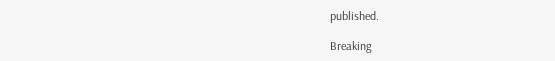published.

Breaking